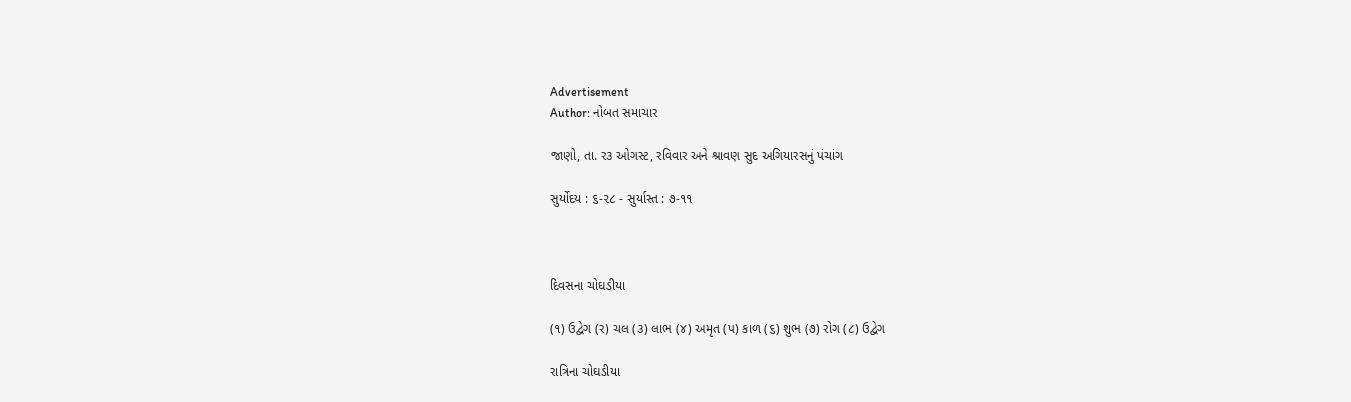Advertisement
Author: નોબત સમાચાર

જાણો, તા. ર૩ ઓગસ્ટ, રવિવાર અને શ્રાવણ સુદ અગિયારસનું પંચાંગ

સુર્યોદય : ૬-૨૮ - સુર્યાસ્ત : ૭-૧૧



દિવસના ચોઘડીયા

(૧) ઉદ્વેગ (ર) ચલ (૩) લાભ (૪) અમૃત (પ) કાળ (૬) શુભ (૭) રોગ (૮) ઉદ્વેગ

રાત્રિના ચોઘડીયા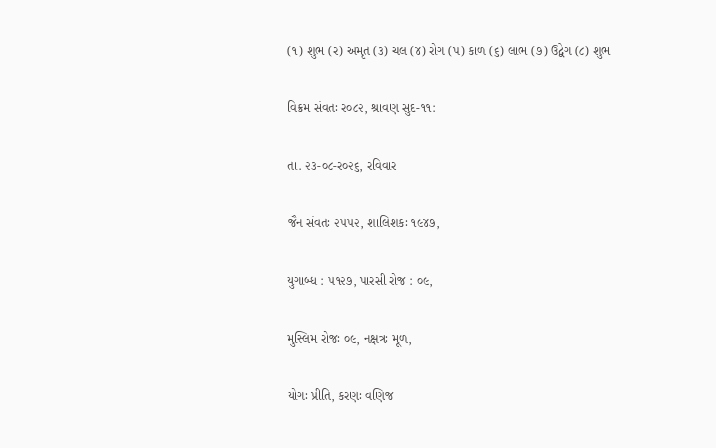(૧) શુભ (ર) અમૃત (૩) ચલ (૪) રોગ (પ) કાળ (૬) લાભ (૭) ઉદ્વેગ (૮) શુભ

વિક્રમ સંવતઃ ર૦૮૨, શ્રાવણ સુદ-૧૧:

તા. ૨૩-૦૮-ર૦૨૬, રવિવાર

જૈન સંવતઃ ૨૫૫૨, શાલિશકઃ ૧૯૪૭,

યુગાબ્ધ : ૫૧૨૭, પારસી રોજ : ૦૯,

મુસ્લિમ રોજઃ ૦૯, નક્ષત્રઃ મૂળ,

યોગઃ પ્રીતિ, કરણઃ વણિજ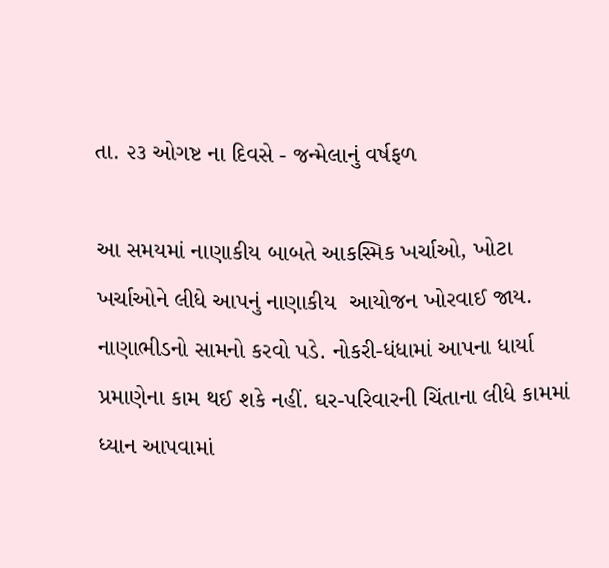તા. ૨૩ ઓગષ્ટ ના દિવસે - જન્મેલાનું વર્ષફળ

આ સમયમાં નાણાકીય બાબતે આકસ્મિક ખર્ચાઓ, ખોટા ખર્ચાઓને લીધે આપનું નાણાકીય  આયોજન ખોરવાઈ જાય. નાણાભીડનો સામનો કરવો પડે. નોકરી-ધંધામાં આપના ધાર્યા  પ્રમાણેના કામ થઈ શકે નહીં. ઘર-પરિવારની ચિંતાના લીધે કામમાં ધ્યાન આપવામાં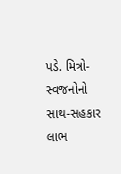પડે. મિત્રો-સ્વજનોનો સાથ-સહકાર લાભ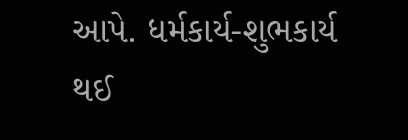આપે. ધર્મકાર્ય-શુભકાર્ય થઈ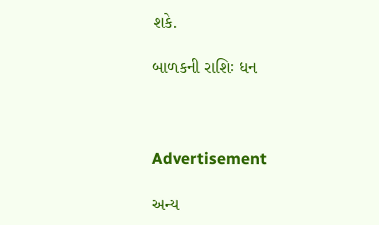શકે.

બાળકની રાશિઃ ધન



Advertisement

અન્ય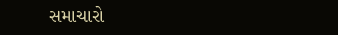સમાચારો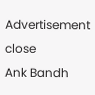Advertisement
close
Ank Bandh